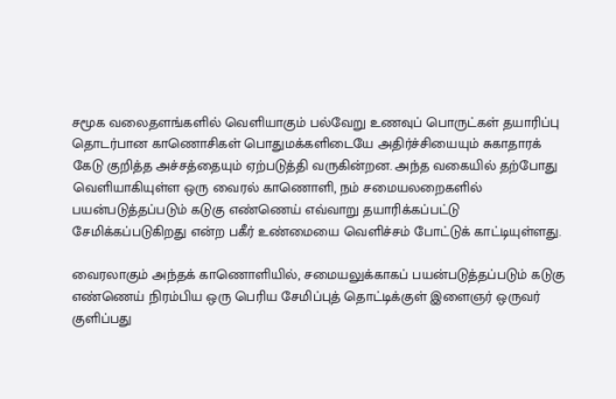சமூக வலைதளங்களில் வெளியாகும் பல்வேறு உணவுப் பொருட்கள் தயாரிப்பு தொடர்பான காணொசிகள் பொதுமக்களிடையே அதிர்ச்சியையும் சுகாதாரக் கேடு குறித்த அச்சத்தையும் ஏற்படுத்தி வருகின்றன. அந்த வகையில் தற்போது வெளியாகியுள்ள ஒரு வைரல் காணொளி, நம் சமையலறைகளில் பயன்படுத்தப்படும் கடுகு எண்ணெய் எவ்வாறு தயாரிக்கப்பட்டு சேமிக்கப்படுகிறது என்ற பகீர் உண்மையை வெளிச்சம் போட்டுக் காட்டியுள்ளது.

வைரலாகும் அந்தக் காணொளியில், சமையலுக்காகப் பயன்படுத்தப்படும் கடுகு எண்ணெய் நிரம்பிய ஒரு பெரிய சேமிப்புத் தொட்டிக்குள் இளைஞர் ஒருவர் குளிப்பது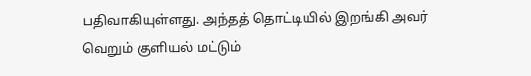பதிவாகியுள்ளது. அந்தத் தொட்டியில் இறங்கி அவர் வெறும் குளியல் மட்டும்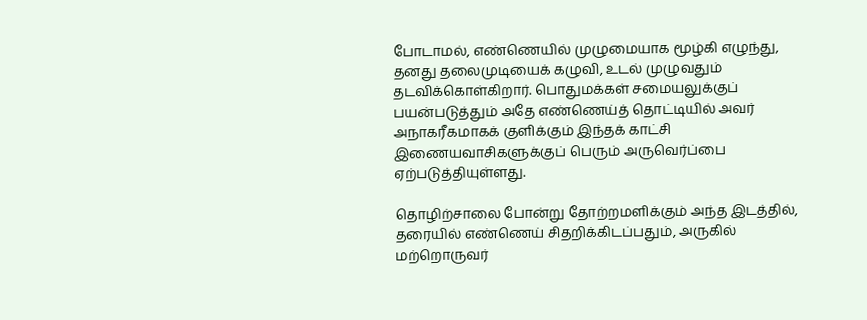போடாமல், எண்ணெயில் முழுமையாக மூழ்கி எழுந்து, தனது தலைமுடியைக் கழுவி, உடல் முழுவதும் தடவிக்கொள்கிறார். பொதுமக்கள் சமையலுக்குப் பயன்படுத்தும் அதே எண்ணெய்த் தொட்டியில் அவர் அநாகரீகமாகக் குளிக்கும் இந்தக் காட்சி இணையவாசிகளுக்குப் பெரும் அருவெர்ப்பை ஏற்படுத்தியுள்ளது.

தொழிற்சாலை போன்று தோற்றமளிக்கும் அந்த இடத்தில், தரையில் எண்ணெய் சிதறிக்கிடப்பதும், அருகில் மற்றொருவர்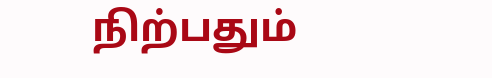நிற்பதும்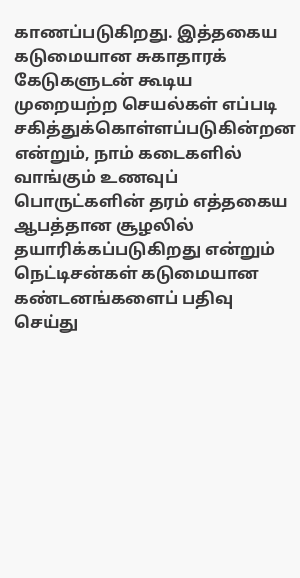காணப்படுகிறது. இத்தகைய கடுமையான சுகாதாரக் கேடுகளுடன் கூடிய முறையற்ற செயல்கள் எப்படி சகித்துக்கொள்ளப்படுகின்றன என்றும், நாம் கடைகளில் வாங்கும் உணவுப் பொருட்களின் தரம் எத்தகைய ஆபத்தான சூழலில் தயாரிக்கப்படுகிறது என்றும் நெட்டிசன்கள் கடுமையான கண்டனங்களைப் பதிவு செய்து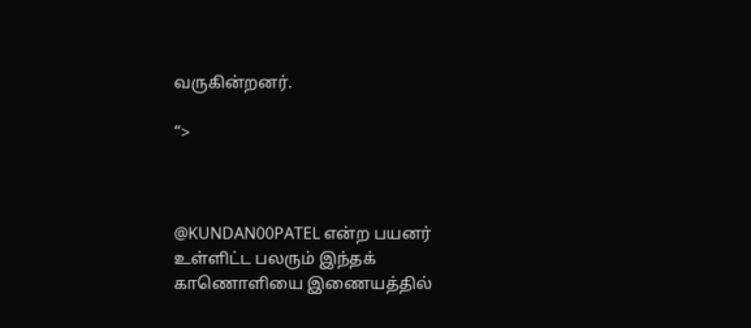வருகின்றனர்.

“>



@KUNDAN00PATEL என்ற பயனர் உள்ளிட்ட பலரும் இந்தக் காணொளியை இணையத்தில்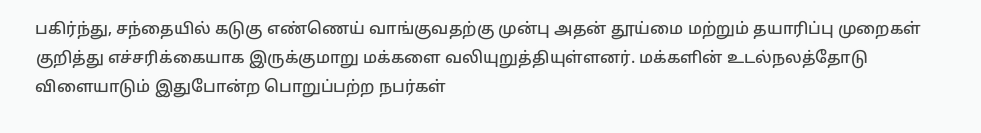பகிர்ந்து, சந்தையில் கடுகு எண்ணெய் வாங்குவதற்கு முன்பு அதன் தூய்மை மற்றும் தயாரிப்பு முறைகள் குறித்து எச்சரிக்கையாக இருக்குமாறு மக்களை வலியுறுத்தியுள்ளனர். மக்களின் உடல்நலத்தோடு விளையாடும் இதுபோன்ற பொறுப்பற்ற நபர்கள்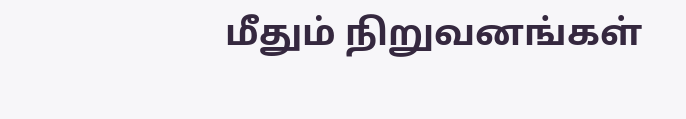மீதும் நிறுவனங்கள்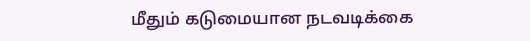மீதும் கடுமையான நடவடிக்கை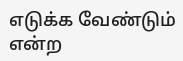எடுக்க வேண்டும் என்ற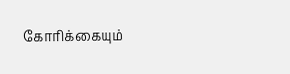கோரிக்கையும்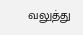வலுத்து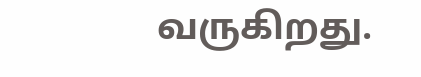வருகிறது.